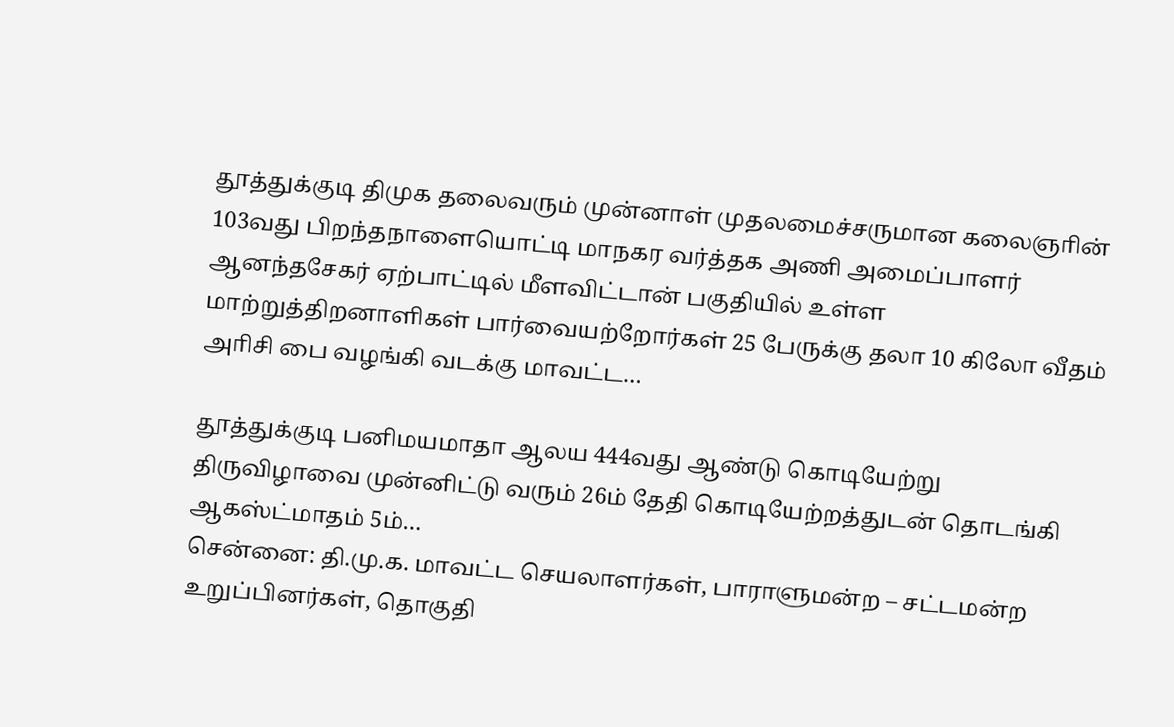தூத்துக்குடி திமுக தலைவரும் முன்னாள் முதலமைச்சருமான கலைஞாின் 103வது பிறந்தநாளையொட்டி மாநகர வர்த்தக அணி அமைப்பாளர் ஆனந்தசேகர் ஏற்பாட்டில் மீளவிட்டான் பகுதியில் உள்ள மாற்றுத்திறனாளிகள் பார்வையற்றோர்கள் 25 பேருக்கு தலா 10 கிலோ வீதம் அாிசி பை வழங்கி வடக்கு மாவட்ட…

தூத்துக்குடி பனிமயமாதா ஆலய 444வது ஆண்டு கொடியேற்று திருவிழாவை முன்னிட்டு வரும் 26ம் தேதி கொடியேற்றத்துடன் தொடங்கி ஆகஸ்ட்மாதம் 5ம்…
சென்னை: தி.மு.க. மாவட்ட செயலாளர்கள், பாராளுமன்ற – சட்டமன்ற உறுப்பினர்கள், தொகுதி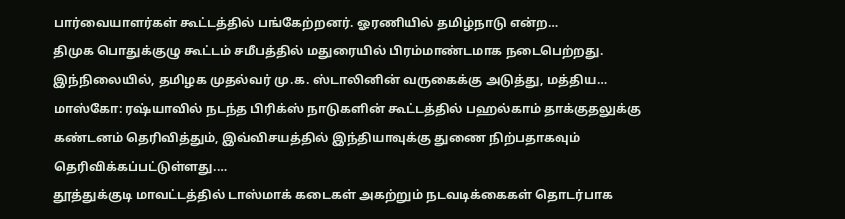பார்வையாளர்கள் கூட்டத்தில் பங்கேற்றனர். ஓரணியில் தமிழ்நாடு என்ற…
திமுக பொதுக்குழு கூட்டம் சமீபத்தில் மதுரையில் பிரம்மாண்டமாக நடைபெற்றது. இந்நிலையில், தமிழக முதல்வர் மு.க. ஸ்டாலினின் வருகைக்கு அடுத்து, மத்திய…
மாஸ்கோ: ரஷ்யாவில் நடந்த பிரிக்ஸ் நாடுகளின் கூட்டத்தில் பஹல்காம் தாக்குதலுக்கு கண்டனம் தெரிவித்தும், இவ்விசயத்தில் இந்தியாவுக்கு துணை நிற்பதாகவும் தெரிவிக்கப்பட்டுள்ளது.…
தூத்துக்குடி மாவட்டத்தில் டாஸ்மாக் கடைகள் அகற்றும் நடவடிக்கைகள் தொடர்பாக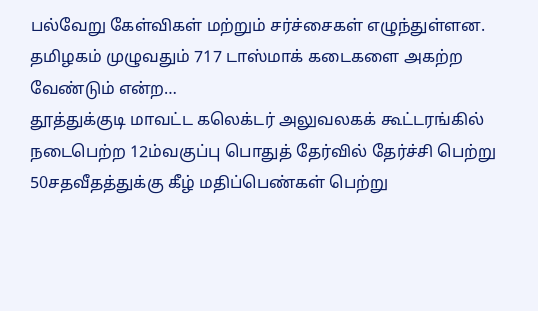பல்வேறு கேள்விகள் மற்றும் சர்ச்சைகள் எழுந்துள்ளன. தமிழகம் முழுவதும் 717 டாஸ்மாக் கடைகளை அகற்ற வேண்டும் என்ற…
தூத்துக்குடி மாவட்ட கலெக்டர் அலுவலகக் கூட்டரங்கில் நடைபெற்ற 12ம்வகுப்பு பொதுத் தேர்வில் தேர்ச்சி பெற்று 50சதவீதத்துக்கு கீழ் மதிப்பெண்கள் பெற்று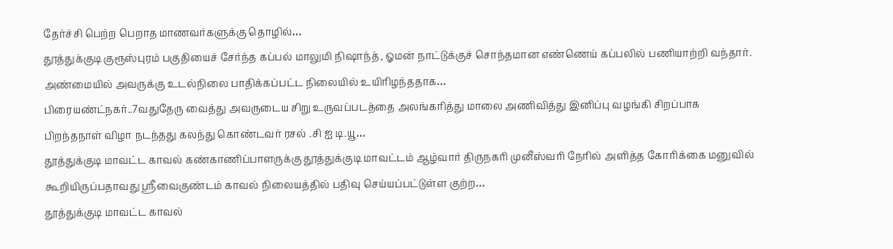தேர்ச்சி பெற்ற பெறாத மாணவர்களுக்கு தொழில்…
தூத்துக்குடி குரூஸ்புரம் பகுதியைச் சேர்ந்த கப்பல் மாலுமி நிஷாந்த், ஓமன் நாட்டுக்குச் சொந்தமான எண்ணெய் கப்பலில் பணியாற்றி வந்தார். அண்மையில் அவருக்கு உடல்நிலை பாதிக்கப்பட்ட நிலையில் உயிரிழந்ததாக…
பிரையண்ட்நகர்..7வதுதேரு வைத்து அவருடைய சிறு உருவப்படத்தை அலங்கரித்து மாலை அணிவித்து இனிப்பு வழங்கி சிறப்பாக பிறந்தநாள் விழா நடந்தது கலந்து கொண்டவர் ரசல் .சி ஐ டி.யூ…
தூத்துக்குடி மாவட்ட காவல் கண்காணிப்பாளருக்கு தூத்துக்குடி மாவட்டம் ஆழ்வார் திருநகரி முனீஸ்வரி நோில் அளித்த கோாிக்கை மனுவில் கூறியிருப்பதாவது ஸ்ரீவைகுண்டம் காவல் நிலையத்தில் பதிவு செய்யப்பட்டுள்ள குற்ற…
தூத்துக்குடி மாவட்ட காவல்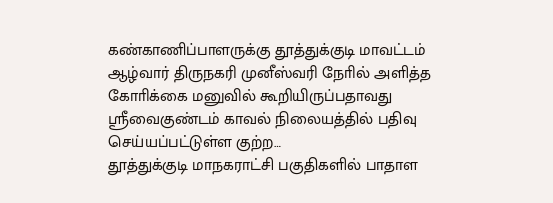கண்காணிப்பாளருக்கு தூத்துக்குடி மாவட்டம் ஆழ்வார் திருநகரி முனீஸ்வரி நோில் அளித்த கோாிக்கை மனுவில் கூறியிருப்பதாவது ஸ்ரீவைகுண்டம் காவல் நிலையத்தில் பதிவு செய்யப்பட்டுள்ள குற்ற…
தூத்துக்குடி மாநகராட்சி பகுதிகளில் பாதாள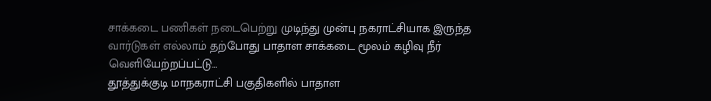சாக்கடை பணிகள் நடைபெற்று முடிந்து முன்பு நகராட்சியாக இருந்த வார்டுகள் எல்லாம் தற்போது பாதாள சாக்கடை மூலம் கழிவு நீர் வெளியேற்றப்பட்டு…
தூத்துக்குடி மாநகராட்சி பகுதிகளில் பாதாள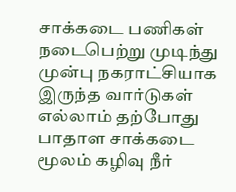சாக்கடை பணிகள் நடைபெற்று முடிந்து முன்பு நகராட்சியாக இருந்த வார்டுகள் எல்லாம் தற்போது பாதாள சாக்கடை மூலம் கழிவு நீர்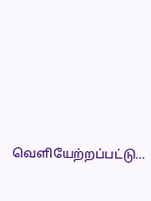வெளியேற்றப்பட்டு…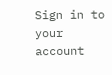Sign in to your account